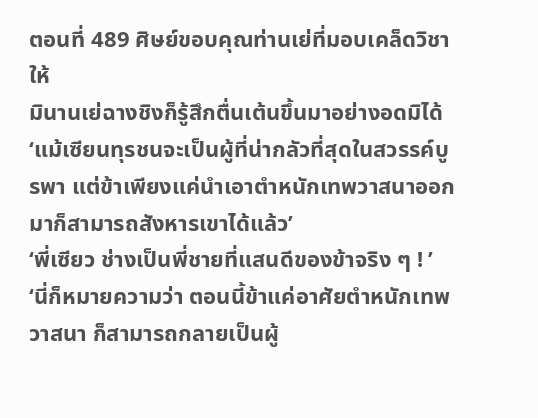ตอนที่ 489 ศิษย์ขอบคุณท่านเย่ที่มอบเคล็ดวิชาให้
มินานเย่ฉางชิงก็รู้สึกตื่นเต้นขึ้นมาอย่างอดมิได้
‘แม้เซียนทุรชนจะเป็นผู้ที่น่ากลัวที่สุดในสวรรค์บูรพา แต่ข้าเพียงแค่นำเอาตำหนักเทพวาสนาออกมาก็สามารถสังหารเขาได้แล้ว’
‘พี่เซียว ช่างเป็นพี่ชายที่แสนดีของข้าจริง ๆ ! ’
‘นี่ก็หมายความว่า ตอนนี้ข้าแค่อาศัยตำหนักเทพวาสนา ก็สามารถกลายเป็นผู้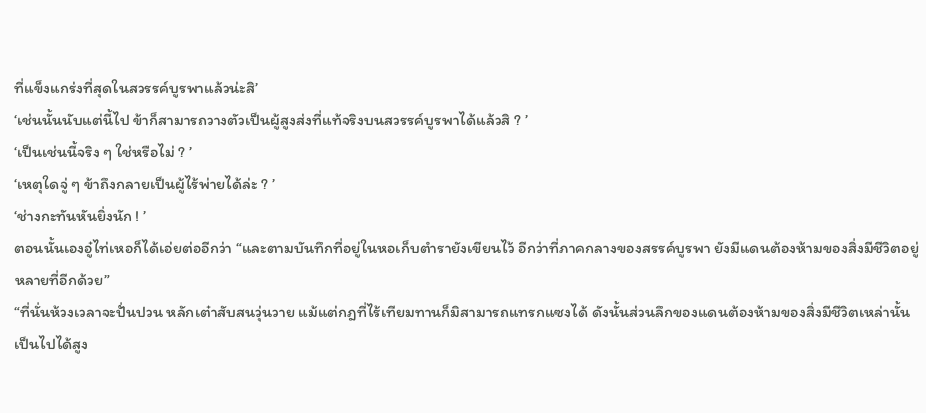ที่แข็งแกร่งที่สุดในสวรรค์บูรพาแล้วน่ะสิ’
‘เช่นนั้นนับแต่นี้ไป ข้าก็สามารถวางตัวเป็นผู้สูงส่งที่แท้จริงบนสวรรค์บูรพาได้แล้วสิ ? ’
‘เป็นเช่นนี้จริง ๆ ใช่หรือไม่ ? ’
‘เหตุใดจู่ ๆ ข้าถึงกลายเป็นผู้ไร้พ่ายได้ล่ะ ? ’
‘ช่างกะทันหันยิ่งนัก ! ’
ตอนนั้นเองอู๋ไท่เหอก็ได้เอ่ยต่ออีกว่า “และตามบันทึกที่อยู่ในหอเก็บตำรายังเขียนไว้ อีกว่าที่ภาคกลางของสรรค์บูรพา ยังมีแดนต้องห้ามของสิ่งมีชีวิตอยู่หลายที่อีกด้วย”
“ที่นั่นห้วงเวลาจะปั่นปวน หลักเต๋าสับสนวุ่นวาย แม้แต่กฎที่ไร้เทียมทานก็มิสามารถแทรกแซงได้ ดังนั้นส่วนลึกของแดนต้องห้ามของสิ่งมีชีวิตเหล่านั้น เป็นไปได้สูง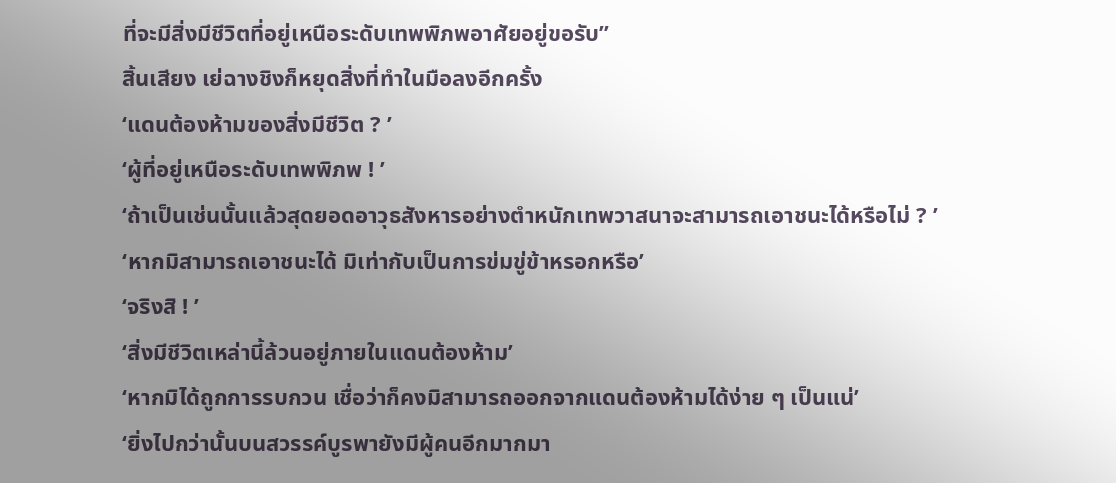ที่จะมีสิ่งมีชีวิตที่อยู่เหนือระดับเทพพิภพอาศัยอยู่ขอรับ”
สิ้นเสียง เย่ฉางชิงก็หยุดสิ่งที่ทำในมือลงอีกครั้ง
‘แดนต้องห้ามของสิ่งมีชีวิต ? ’
‘ผู้ที่อยู่เหนือระดับเทพพิภพ ! ’
‘ถ้าเป็นเช่นนั้นแล้วสุดยอดอาวุธสังหารอย่างตำหนักเทพวาสนาจะสามารถเอาชนะได้หรือไม่ ? ’
‘หากมิสามารถเอาชนะได้ มิเท่ากับเป็นการข่มขู่ข้าหรอกหรือ’
‘จริงสิ ! ’
‘สิ่งมีชีวิตเหล่านี้ล้วนอยู่ภายในแดนต้องห้าม’
‘หากมิได้ถูกการรบกวน เชื่อว่าก็คงมิสามารถออกจากแดนต้องห้ามได้ง่าย ๆ เป็นแน่’
‘ยิ่งไปกว่านั้นบนสวรรค์บูรพายังมีผู้คนอีกมากมา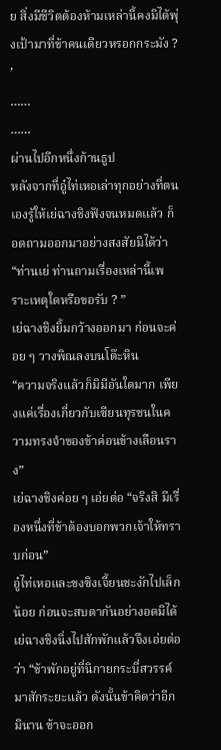ย สิ่งมีชีวิตต้องห้ามเหล่านี้คงมิได้พุ่งเป้ามาที่ข้าคนเดียวหรอกกระมัง ? ’
……
……
ผ่านไปอีกหนึ่งก้านธูป
หลังจากที่อู๋ไท่เหอเล่าทุกอย่างที่ตนเองรู้ให้เย่ฉางชิงฟังจนหมดแล้ว ก็อดถามออกมาอย่างสงสัยมิได้ว่า “ท่านเย่ ท่านถามเรื่องเหล่านี้เพราะเหตุใดหรือขอรับ ? ”
เย่ฉางชิงยิ้มกว้างออกมา ก่อนจะค่อย ๆ วางพิณลงบนโต๊ะหิน
“ความจริงแล้วก็มิมีอันใดมาก เพียงแค่เรื่องเกี่ยวกับเซียนทุรชนในความทรงจำของข้าค่อนข้างเลือนราง”
เย่ฉางชิงค่อย ๆ เอ่ยต่อ “จริงสิ มีเรื่องหนึ่งที่ข้าต้องบอกพวกเจ้าให้ทราบก่อน”
อู๋ไท่เหอและขงซิงเจี้ยนชะงักไปเล็กน้อย ก่อนจะสบตากันอย่างอดมิได้
เย่ฉางชิงนิ่งไปสักพักแล้วจึงเอ่ยต่อว่า “ข้าพักอยู่ที่นิกายกระบี่สวรรค์มาสักระยะแล้ว ดังนั้นข้าคิดว่าอีกมินาน ข้าจะออก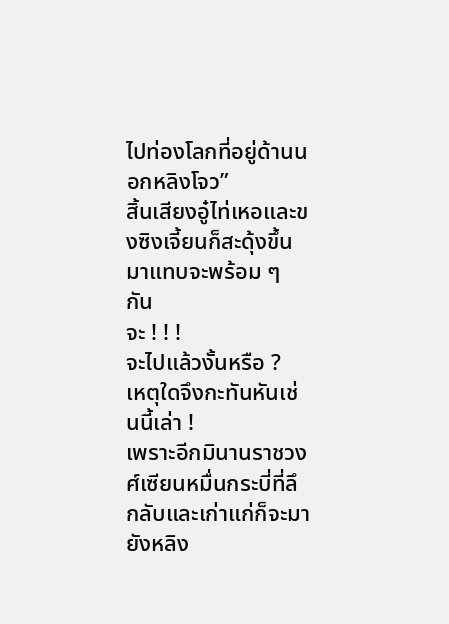ไปท่องโลกที่อยู่ด้านนอกหลิงโจว”
สิ้นเสียงอู๋ไท่เหอและขงซิงเจี้ยนก็สะดุ้งขึ้นมาแทบจะพร้อม ๆ กัน
จะ ! ! !
จะไปแล้วงั้นหรือ ?
เหตุใดจึงกะทันหันเช่นนี้เล่า !
เพราะอีกมินานราชวงศ์เซียนหมื่นกระบี่ที่ลึกลับและเก่าแก่ก็จะมายังหลิง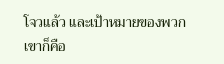โจวแล้ว และเป้าหมายของพวกเขาก็คือ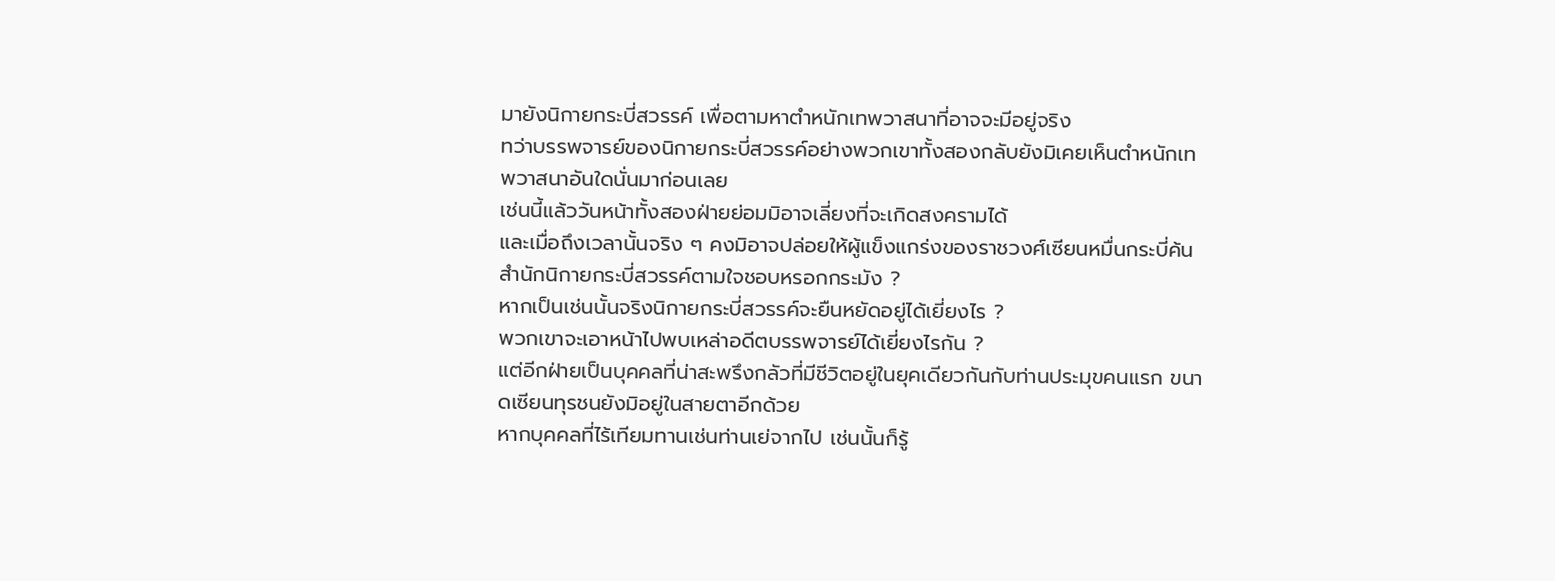มายังนิกายกระบี่สวรรค์ เพื่อตามหาตำหนักเทพวาสนาที่อาจจะมีอยู่จริง
ทว่าบรรพจารย์ของนิกายกระบี่สวรรค์อย่างพวกเขาทั้งสองกลับยังมิเคยเห็นตำหนักเทพวาสนาอันใดนั่นมาก่อนเลย
เช่นนี้แล้ววันหน้าทั้งสองฝ่ายย่อมมิอาจเลี่ยงที่จะเกิดสงครามได้
และเมื่อถึงเวลานั้นจริง ๆ คงมิอาจปล่อยให้ผู้แข็งแกร่งของราชวงศ์เซียนหมื่นกระบี่ค้นสำนักนิกายกระบี่สวรรค์ตามใจชอบหรอกกระมัง ?
หากเป็นเช่นนั้นจริงนิกายกระบี่สวรรค์จะยืนหยัดอยู่ได้เยี่ยงไร ?
พวกเขาจะเอาหน้าไปพบเหล่าอดีตบรรพจารย์ได้เยี่ยงไรกัน ?
แต่อีกฝ่ายเป็นบุคคลที่น่าสะพรึงกลัวที่มีชีวิตอยู่ในยุคเดียวกันกับท่านประมุขคนแรก ขนาดเซียนทุรชนยังมิอยู่ในสายตาอีกด้วย
หากบุคคลที่ไร้เทียมทานเช่นท่านเย่จากไป เช่นนั้นก็รู้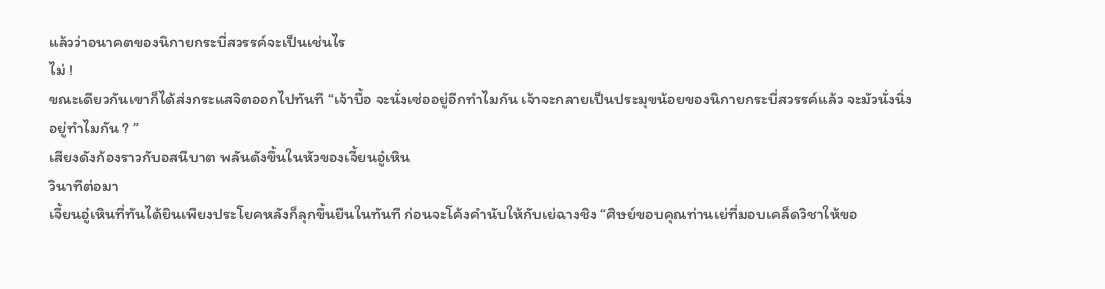แล้วว่าอนาคตของนิกายกระบี่สวรรค์จะเป็นเช่นไร
ไม่ !
ขณะเดียวกันเขาก็ได้ส่งกระแสจิตออกไปทันที “เจ้าบื้อ จะนั่งเซ่ออยู่อีกทำไมกัน เจ้าจะกลายเป็นประมุขน้อยของนิกายกระบี่สวรรค์แล้ว จะมัวนั่งนิ่งอยู่ทำไมกัน ? ”
เสียงดังก้องราวกับอสนีบาต พลันดังขึ้นในหัวของเจี้ยนอู๋เหิน
วินาทีต่อมา
เจี้ยนอู๋เหินที่ทันได้ยินเพียงประโยคหลังก็ลุกขึ้นยืนในทันที ก่อนจะโค้งคำนับให้กับเย่ฉางชิง “ศิษย์ขอบคุณท่านเย่ที่มอบเคล็ดวิชาให้ขอ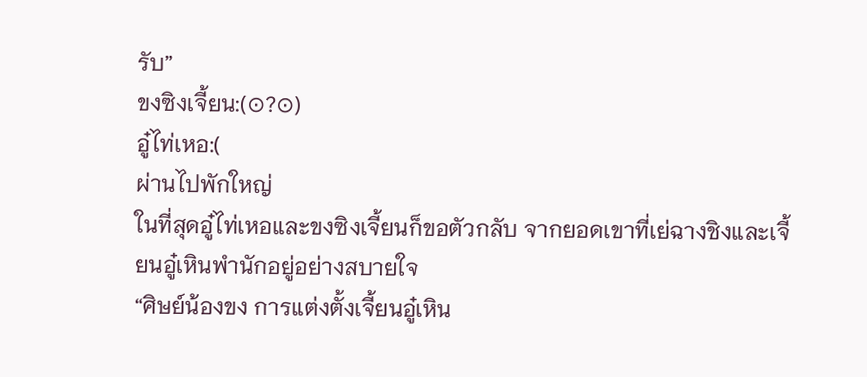รับ”
ขงซิงเจี้ยน:(⊙?⊙)
อู๋ไท่เหอ:(
ผ่านไปพักใหญ่
ในที่สุดอู๋ไท่เหอและขงซิงเจี้ยนก็ขอตัวกลับ จากยอดเขาที่เย่ฉางชิงและเจี้ยนอู๋เหินพำนักอยู่อย่างสบายใจ
“ศิษย์น้องขง การแต่งตั้งเจี้ยนอู๋เหิน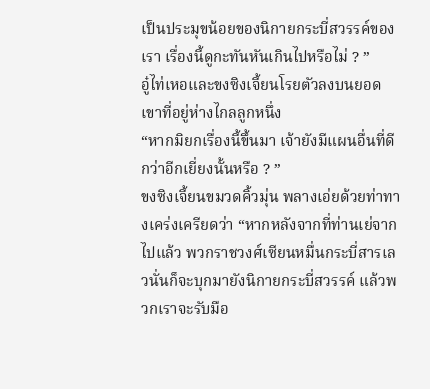เป็นประมุขน้อยของนิกายกระบี่สวรรค์ของเรา เรื่องนี้ดูกะทันหันเกินไปหรือไม่ ? ”
อู๋ไท่เหอและขงซิงเจี้ยนโรยตัวลงบนยอดเขาที่อยู่ห่างไกลลูกหนึ่ง
“หากมิยกเรื่องนี้ขึ้นมา เจ้ายังมีแผนอื่นที่ดีกว่าอีกเยี่ยงนั้นหรือ ? ”
ขงซิงเจี้ยนขมวดคิ้วมุ่น พลางเอ่ยด้วยท่าทางเคร่งเครียดว่า “หากหลังจากที่ท่านเย่จากไปแล้ว พวกราชวงศ์เซียนหมื่นกระบี่สารเลวนั่นก็จะบุกมายังนิกายกระบี่สวรรค์ แล้วพวกเราจะรับมือ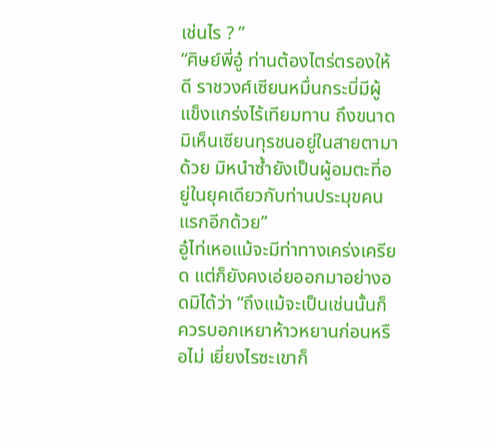เช่นไร ? ”
“ศิษย์พี่อู๋ ท่านต้องไตร่ตรองให้ดี ราชวงศ์เซียนหมื่นกระบี่มีผู้แข็งแกร่งไร้เทียมทาน ถึงขนาดมิเห็นเซียนทุรชนอยู่ในสายตามาด้วย มิหนำซ้ำยังเป็นผู้อมตะที่อยู่ในยุคเดียวกับท่านประมุขคนแรกอีกด้วย”
อู๋ไท่เหอแม้จะมีท่าทางเคร่งเครียด แต่ก็ยังคงเอ่ยออกมาอย่างอดมิได้ว่า “ถึงแม้จะเป็นเช่นนั้นก็ควรบอกเหยาห้าวหยานก่อนหรือไม่ เยี่ยงไรซะเขาก็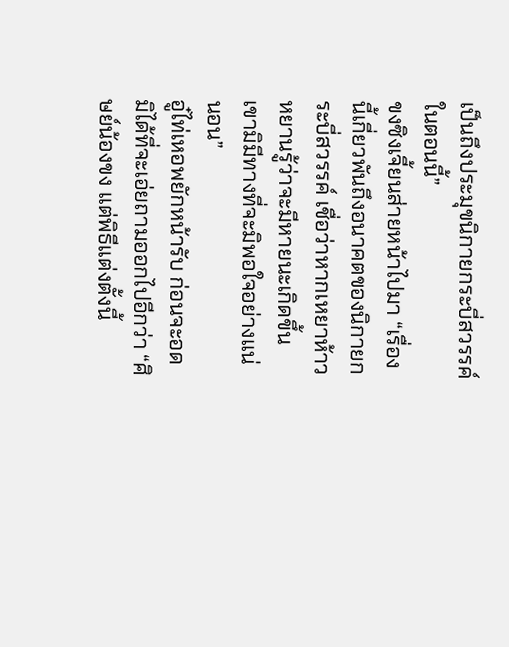เป็นถึงประมุขนิกายกระบี่สวรรค์ในตอนนี้”
ขงซิงเจี้ยนส่ายหน้าไปมา “เรื่องนี้เกี่ยวพันถึงอนาคตของนิกายกระบี่สวรรค์ เชื่อว่าหากเหยาห้าวหยานรู้ว่าจะมีหายนะเกิดขึ้น เขามิมีทางที่จะมิพอใจอย่างแน่นอน”
อู๋ไท่เหอพยักหน้ารับ ก่อนจะอดมิได้ที่จะเอ่ยถามออกไปอีกว่า “ศิษย์น้องขง แต่พิธีแต่งตั้งนี้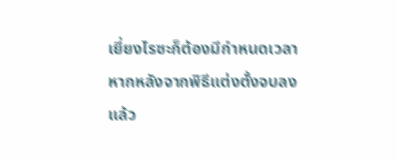เยี่ยงไรซะก็ต้องมีกำหนดเวลา หากหลังจากพิธีแต่งตั้งจบลงแล้ว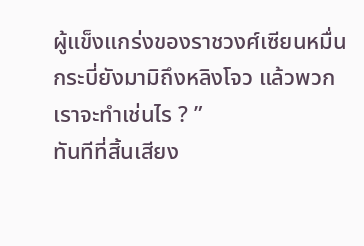ผู้แข็งแกร่งของราชวงศ์เซียนหมื่นกระบี่ยังมามิถึงหลิงโจว แล้วพวกเราจะทำเช่นไร ? ”
ทันทีที่สิ้นเสียง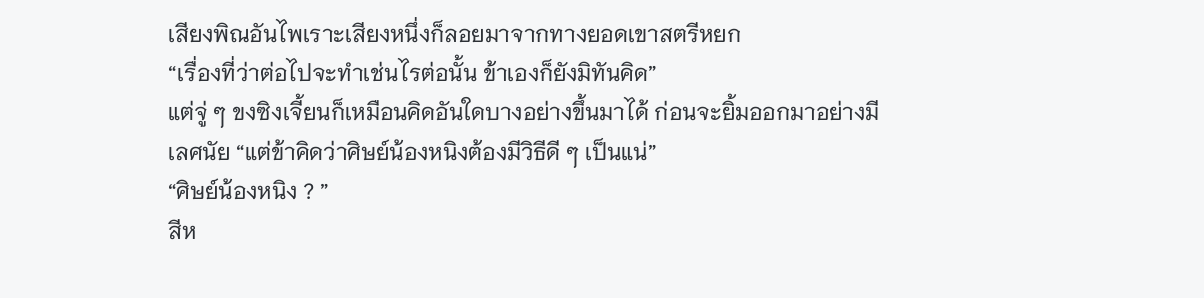เสียงพิณอันไพเราะเสียงหนึ่งก็ลอยมาจากทางยอดเขาสตรีหยก
“เรื่องที่ว่าต่อไปจะทำเช่นไรต่อนั้น ข้าเองก็ยังมิทันคิด”
แต่จู่ ๆ ขงซิงเจี้ยนก็เหมือนคิดอันใดบางอย่างขึ้นมาได้ ก่อนจะยิ้มออกมาอย่างมีเลศนัย “แต่ข้าคิดว่าศิษย์น้องหนิงต้องมีวิธีดี ๆ เป็นแน่”
“ศิษย์น้องหนิง ? ”
สีห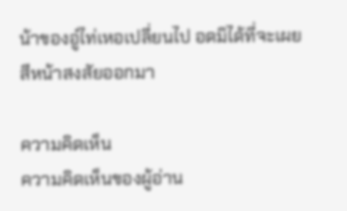น้าของอู๋ไท่เหอเปลี่ยนไป อดมิได้ที่จะเผยสีหน้าสงสัยออกมา

ความคิดเห็น
ความคิดเห็นของผู้อ่าน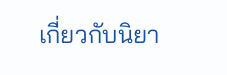เกี่ยวกับนิยา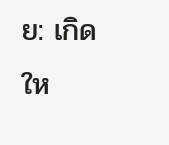ย: เกิดให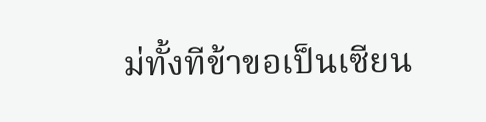ม่ทั้งทีข้าขอเป็นเซียน